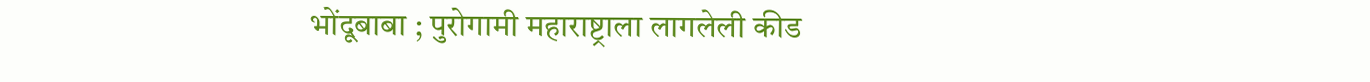भोंदूबाबा ; पुरोगामी महाराष्ट्राला लागलेली कीड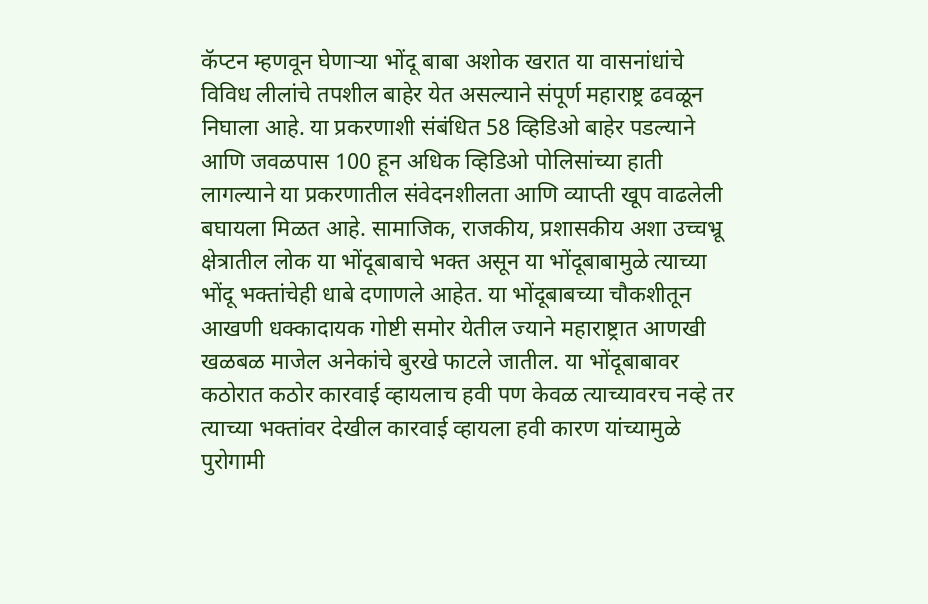कॅप्टन म्हणवून घेणाऱ्या भोंदू बाबा अशोक खरात या वासनांधांचे विविध लीलांचे तपशील बाहेर येत असल्याने संपूर्ण महाराष्ट्र ढवळून निघाला आहे. या प्रकरणाशी संबंधित 58 व्हिडिओ बाहेर पडल्याने आणि जवळपास 100 हून अधिक व्हिडिओ पोलिसांच्या हाती लागल्याने या प्रकरणातील संवेदनशीलता आणि व्याप्ती खूप वाढलेली बघायला मिळत आहे. सामाजिक, राजकीय, प्रशासकीय अशा उच्चभ्रू क्षेत्रातील लोक या भोंदूबाबाचे भक्त असून या भोंदूबाबामुळे त्याच्या भोंदू भक्तांचेही धाबे दणाणले आहेत. या भोंदूबाबच्या चौकशीतून आखणी धक्कादायक गोष्टी समोर येतील ज्याने महाराष्ट्रात आणखी खळबळ माजेल अनेकांचे बुरखे फाटले जातील. या भोंदूबाबावर कठोरात कठोर कारवाई व्हायलाच हवी पण केवळ त्याच्यावरच नव्हे तर त्याच्या भक्तांवर देखील कारवाई व्हायला हवी कारण यांच्यामुळे पुरोगामी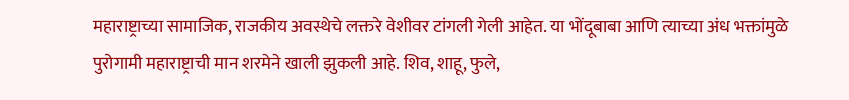महाराष्ट्राच्या सामाजिक, राजकीय अवस्थेचे लक्तरे वेशीवर टांगली गेली आहेत. या भोंदूबाबा आणि त्याच्या अंध भक्तांमुळे पुरोगामी महाराष्ट्राची मान शरमेने खाली झुकली आहे. शिव, शाहू, फुले,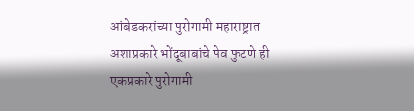आंबेडकरांच्या पुरोगामी महाराष्ट्रात अशाप्रकारे भोंदूबाबांचे पेव फुटणे ही एकप्रकारे पुरोगामी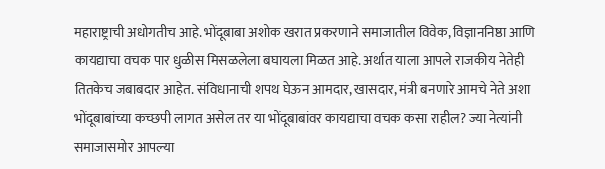महाराष्ट्राची अधोगतीच आहे. भोंदूबाबा अशोक खरात प्रकरणाने समाजातील विवेक, विज्ञाननिष्ठा आणि कायद्याचा वचक पार धुळीस मिसळलेला बघायला मिळत आहे. अर्थात याला आपले राजकीय नेतेही तितकेच जबाबदार आहेत. संविधानाची शपथ घेऊन आमदार, खासदार, मंत्री बनणारे आमचे नेते अशा भोंदूबाबांच्या कच्छपी लागत असेल तर या भोंदूबाबांवर कायद्याचा वचक कसा राहील? ज्या नेत्यांनी समाजासमोर आपल्या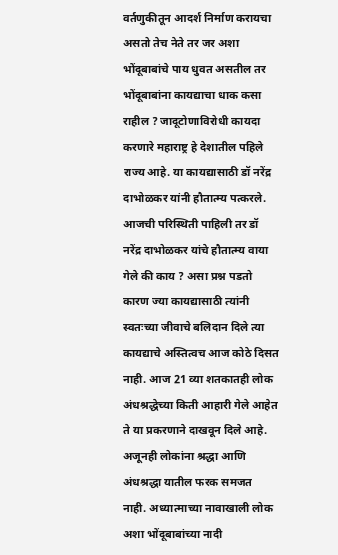वर्तणुकीतून आदर्श निर्माण करायचा असतो तेच नेते तर जर अशा भोंदूबाबांचे पाय धुवत असतील तर भोंदूबाबांना कायद्याचा धाक कसा राहील ? जादूटोणाविरोधी कायदा करणारे महाराष्ट्र हे देशातील पहिले राज्य आहे. या कायद्यासाठी डॉ नरेंद्र दाभोळकर यांनी हौतात्म्य पत्करले. आजची परिस्थिती पाहिली तर डॉ नरेंद्र दाभोळकर यांचे हौतात्म्य वाया गेले की काय ? असा प्रश्न पडतो कारण ज्या कायद्यासाठी त्यांनी स्वतःच्या जीवाचे बलिदान दिले त्या कायद्याचे अस्तित्वच आज कोठे दिसत नाही. आज 21 व्या शतकातही लोक अंधश्रद्धेच्या किती आहारी गेले आहेत ते या प्रकरणाने दाखवून दिले आहे. अजूनही लोकांना श्रद्धा आणि अंधश्रद्धा यातील फरक समजत नाही. अध्यात्माच्या नावाखाली लोक अशा भोंदूबाबांच्या नादी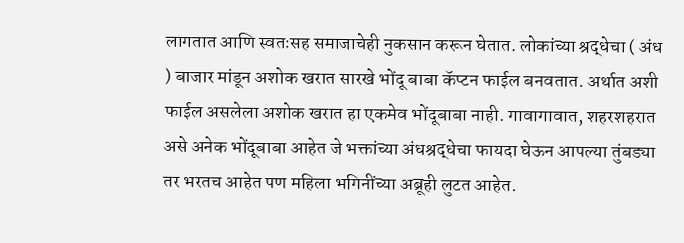लागतात आणि स्वतःसह समाजाचेही नुकसान करून घेतात. लोकांच्या श्रद्धेचा ( अंध ) बाजार मांडून अशोक खरात सारखे भोंदू बाबा कॅप्टन फाईल बनवतात. अर्थात अशी फाईल असलेला अशोक खरात हा एकमेव भोंदूबाबा नाही. गावागावात, शहरशहरात असे अनेक भोंदूबाबा आहेत जे भक्तांच्या अंधश्रद्धेचा फायदा घेऊन आपल्या तुंबड्या तर भरतच आहेत पण महिला भगिनींच्या अब्रूही लुटत आहेत.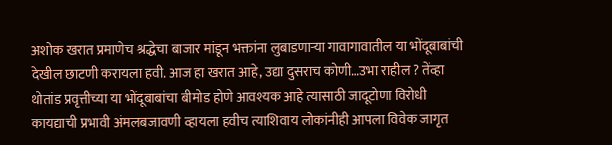अशोक खरात प्रमाणेच श्रद्धेचा बाजार मांडून भक्तांना लुबाडणाऱ्या गावागावातील या भोंदूबाबांची देखील छाटणी करायला हवी. आज हा खरात आहे, उद्या दुसराच कोणी…उभा राहील ? तेंव्हा थोतांड प्रवृत्तीच्या या भोंदूबाबांचा बीमोड होणे आवश्यक आहे त्यासाठी जादूटोणा विरोधी कायद्याची प्रभावी अंमलबजावणी व्हायला हवीच त्याशिवाय लोकांनीही आपला विवेक जागृत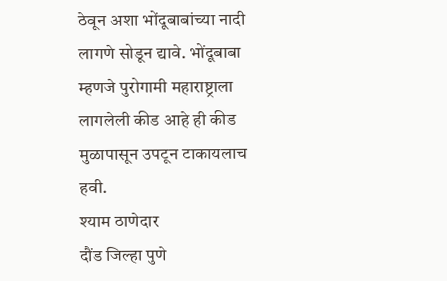ठेवून अशा भोंदूबाबांच्या नादी लागणे सोडून द्यावे. भोंदूबाबा म्हणजे पुरोगामी महाराष्ट्राला लागलेली कीड आहे ही कीड मुळापासून उपटून टाकायलाच हवी.
श्याम ठाणेदार
दौंड जिल्हा पुणे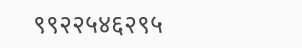९९२२५४६२९५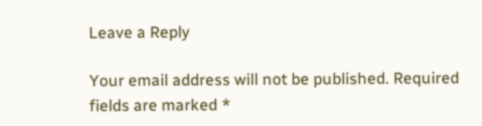Leave a Reply

Your email address will not be published. Required fields are marked *